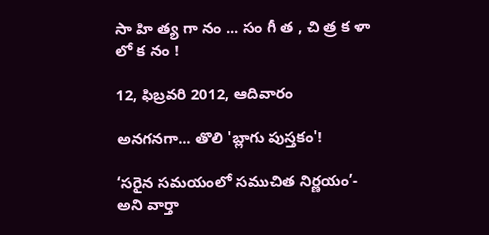సా హి త్య గా నం ... సం గీ త , చి త్ర క ళా లో క నం !

12, ఫిబ్రవరి 2012, ఆదివారం

అనగనగా... తొలి 'బ్లాగు పుస్తకం'!

‘సరైన సమయంలో సముచిత నిర్ణయం’- అని వార్తా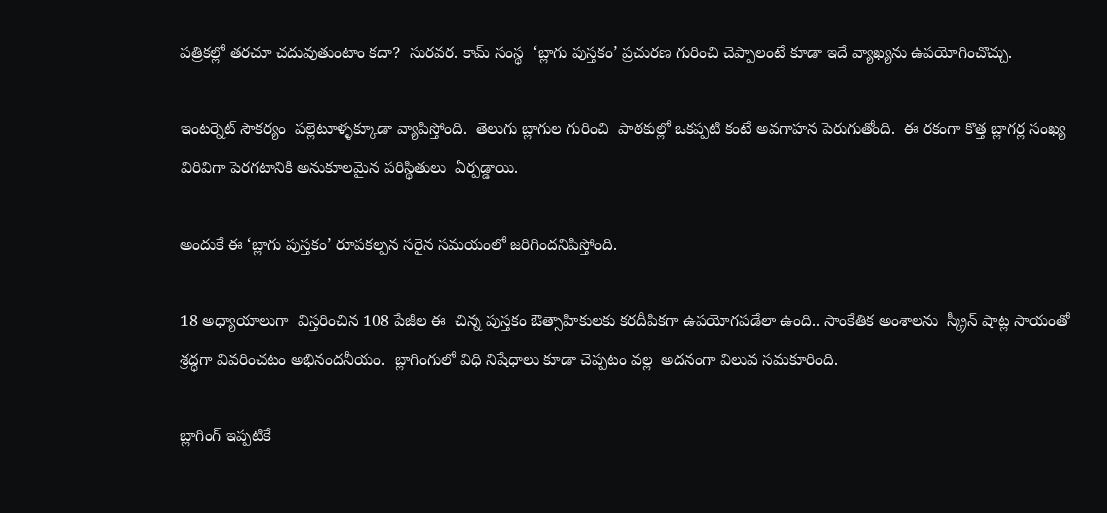పత్రికల్లో తరచూ చదువుతుంటాం కదా?  సురవర. కామ్ సంస్థ  ‘బ్లాగు పుస్తకం’ ప్రచురణ గురించి చెప్పాలంటే కూడా ఇదే వ్యాఖ్యను ఉపయోగించొచ్చు.

ఇంటర్నెట్ సౌకర్యం  పల్లెటూళ్ళక్కూడా వ్యాపిస్తోంది.  తెలుగు బ్లాగుల గురించి  పాఠకుల్లో ఒకప్పటి కంటే అవగాహన పెరుగుతోంది.  ఈ రకంగా కొత్త బ్లాగర్ల సంఖ్య విరివిగా పెరగటానికి అనుకూలమైన పరిస్థితులు  ఏర్పడ్డాయి.

అందుకే ఈ ‘బ్లాగు పుస్తకం’ రూపకల్పన సరైన సమయంలో జరిగిందనిపిస్తోంది.

18 అధ్యాయాలుగా  విస్తరించిన 108 పేజీల ఈ  చిన్న పుస్తకం ఔత్సాహికులకు కరదీపికగా ఉపయోగపడేలా ఉంది.. సాంకేతిక అంశాలను  స్క్రీన్ షాట్ల సాయంతో శ్రద్ధగా వివరించటం అభినందనీయం.  బ్లాగింగులో విధి నిషేధాలు కూడా చెప్పటం వల్ల  అదనంగా విలువ సమకూరింది.

బ్లాగింగ్ ఇప్పటికే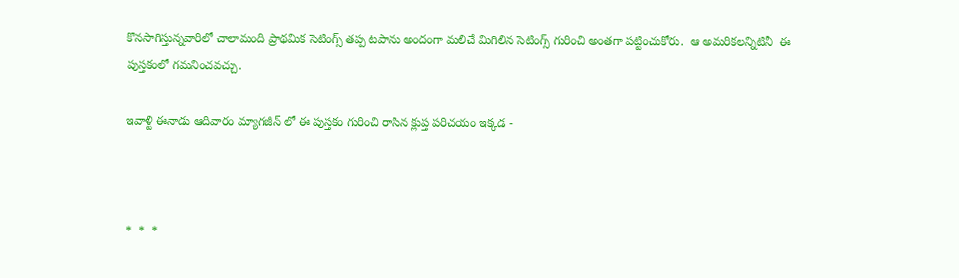కొనసాగిస్తున్నవారిలో చాలామంది ప్రాథమిక సెటింగ్స్ తప్ప టపాను అందంగా మలిచే మిగిలిన సెటింగ్స్ గురించి అంతగా పట్టించుకోరు.  ఆ అమరికలన్నిటినీ  ఈ పుస్తకంలో గమనించవచ్చు.

ఇవాళ్టి ఈనాడు ఆదివారం మ్యాగజీన్ లో ఈ పుస్తకం గురించి రాసిన క్లుప్త పరిచయం ఇక్కడ -



*  *  *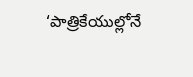‘పాత్రికేయుల్లోనే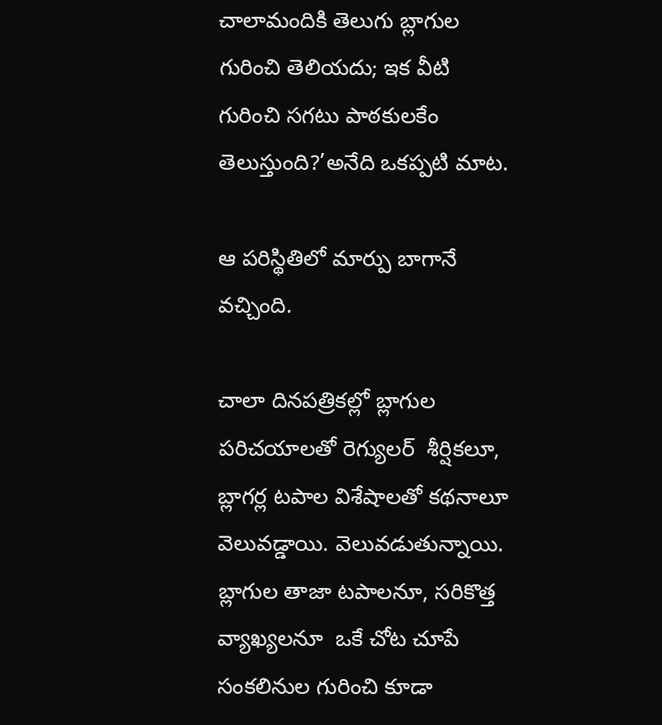చాలామందికి తెలుగు బ్లాగుల గురించి తెలియదు; ఇక వీటి గురించి సగటు పాఠకులకేం తెలుస్తుంది?’అనేది ఒకప్పటి మాట.

ఆ పరిస్థితిలో మార్పు బాగానే వచ్చింది.

చాలా దినపత్రికల్లో బ్లాగుల పరిచయాలతో రెగ్యులర్  శీర్షికలూ,  బ్లాగర్ల టపాల విశేషాలతో కథనాలూ వెలువడ్డాయి. వెలువడుతున్నాయి.  బ్లాగుల తాజా టపాలనూ, సరికొత్త వ్యాఖ్యలనూ  ఒకే చోట చూపే  సంకలినుల గురించి కూడా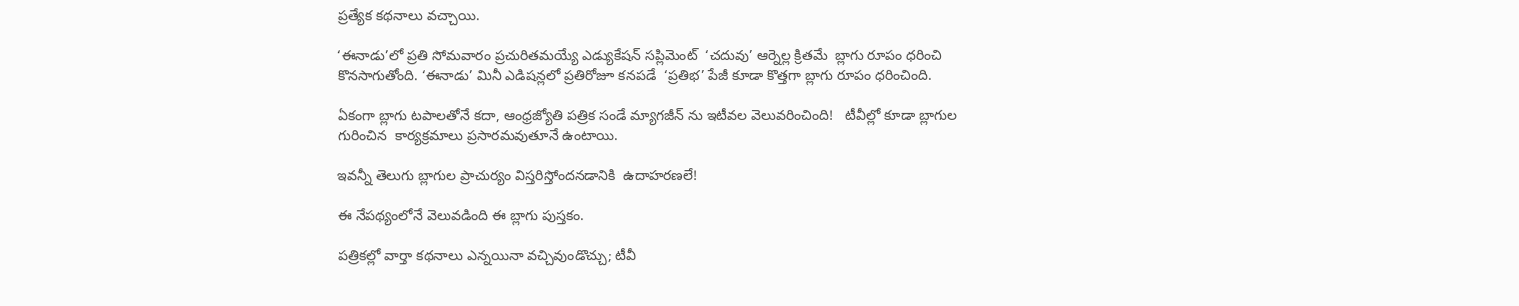ప్రత్యేక కథనాలు వచ్చాయి.

‘ఈనాడు’లో ప్రతి సోమవారం ప్రచురితమయ్యే ఎడ్యుకేషన్ సప్లిమెంట్  ‘చదువు’ ఆర్నెల్ల క్రితమే  బ్లాగు రూపం ధరించి కొనసాగుతోంది. ‘ఈనాడు’ మినీ ఎడిషన్లలో ప్రతిరోజూ కనపడే  ‘ప్రతిభ’ పేజీ కూడా కొత్తగా బ్లాగు రూపం ధరించింది.

ఏకంగా బ్లాగు టపాలతోనే కదా, ఆంధ్రజ్యోతి పత్రిక సండే మ్యాగజీన్ ను ఇటీవల వెలువరించింది!   టీవీల్లో కూడా బ్లాగుల గురించిన  కార్యక్రమాలు ప్రసారమవుతూనే ఉంటాయి.

ఇవన్నీ తెలుగు బ్లాగుల ప్రాచుర్యం విస్తరిస్తోందనడానికి  ఉదాహరణలే!

ఈ నేపథ్యంలోనే వెలువడింది ఈ బ్లాగు పుస్తకం.

పత్రికల్లో వార్తా కథనాలు ఎన్నయినా వచ్చివుండొచ్చు; టీవీ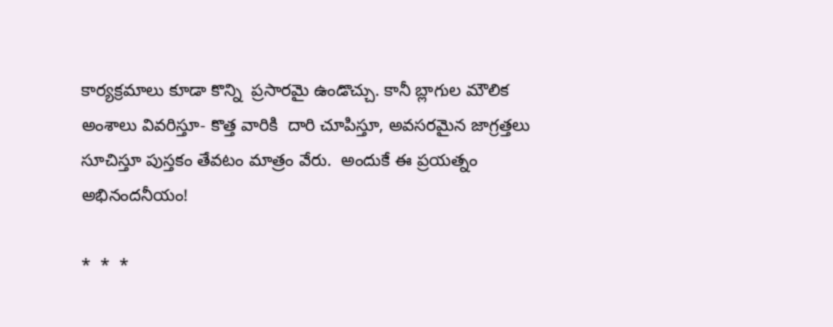కార్యక్రమాలు కూడా కొన్ని  ప్రసారమై ఉండొచ్చు. కానీ బ్లాగుల మౌలిక అంశాలు వివరిస్తూ- కొత్త వారికి  దారి చూపిస్తూ, అవసరమైన జాగ్రత్తలు సూచిస్తూ పుస్తకం తేవటం మాత్రం వేరు.  అందుకే ఈ ప్రయత్నం అభినందనీయం!

*  *  *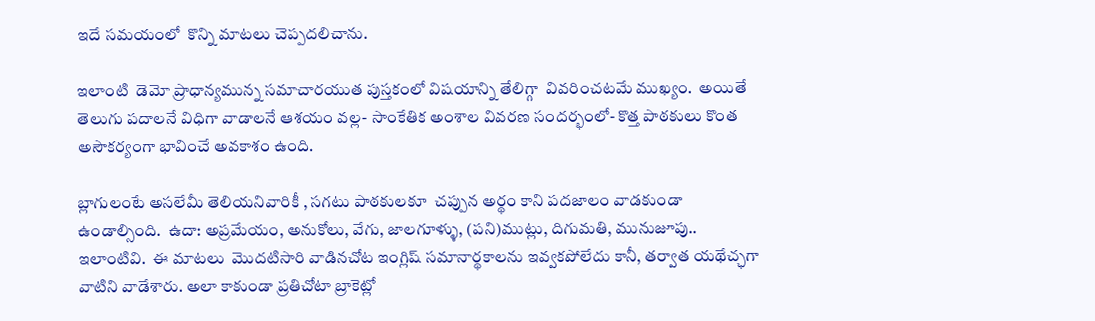ఇదే సమయంలో  కొన్ని మాటలు చెప్పదలిచాను.

ఇలాంటి  డెమో ప్రాధాన్యమున్న సమాచారయుత పుస్తకంలో విషయాన్ని తేలిగ్గా  వివరించటమే ముఖ్యం.  అయితే తెలుగు పదాలనే విధిగా వాడాలనే ఆశయం వల్ల- సాంకేతిక అంశాల వివరణ సందర్భంలో- కొత్త పాఠకులు కొంత అసౌకర్యంగా భావించే అవకాశం ఉంది.

బ్లాగులంటే అసలేమీ తెలియనివారికీ , సగటు పాఠకులకూ  చప్పున అర్థం కాని పదజాలం వాడకుండా ఉండాల్సింది.  ఉదా: అప్రమేయం, అనుకోలు, వేగు, జాలగూళ్ళు, (పని)ముట్లు, దిగుమతి, మునుజూపు.. ఇలాంటివి.  ఈ మాటలు  మొదటిసారి వాడినచోట ఇంగ్లిష్ సమానార్థకాలను ఇవ్వకపోలేదు కానీ, తర్వాత యథేచ్ఛగా వాటిని వాడేశారు. అలా కాకుండా ప్రతిచోటా బ్రాకెట్లో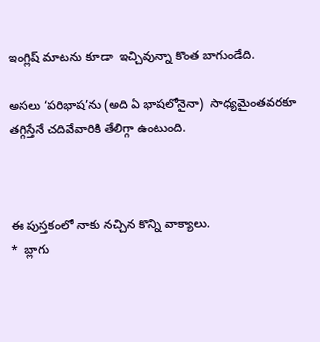ఇంగ్లిష్ మాటను కూడా  ఇచ్చివున్నా కొంత బాగుండేది.

అసలు ‘పరిభాష’ను (అది ఏ భాషలోనైనా)  సాధ్యమైంతవరకూ తగ్గిస్తేనే చదివేవారికి తేలిగ్గా ఉంటుంది.



ఈ పుస్తకంలో నాకు నచ్చిన కొన్ని వాక్యాలు.
*  బ్లాగు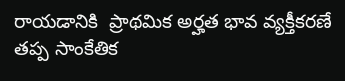రాయడానికి  ప్రాథమిక అర్హత భావ వ్యక్తీకరణే తప్ప సాంకేతిక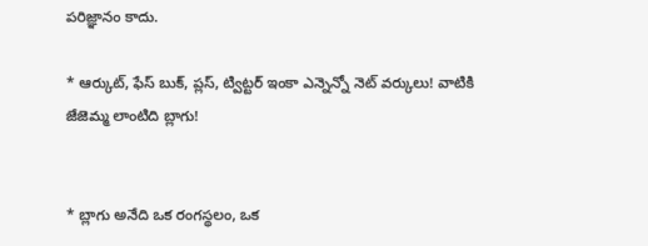పరిజ్ఞానం కాదు.

* ఆర్కుట్, ఫేస్ బుక్, ప్లస్, ట్విట్టర్ ఇంకా ఎన్నెన్నో నెట్ వర్కులు! వాటికి జేజెమ్మ లాంటిది బ్లాగు!


* బ్లాగు అనేది ఒక రంగస్థలం, ఒక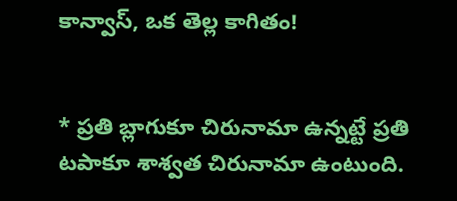కాన్వాస్, ఒక తెల్ల కాగితం!


* ప్రతి బ్లాగుకూ చిరునామా ఉన్నట్టే ప్రతి టపాకూ శాశ్వత చిరునామా ఉంటుంది.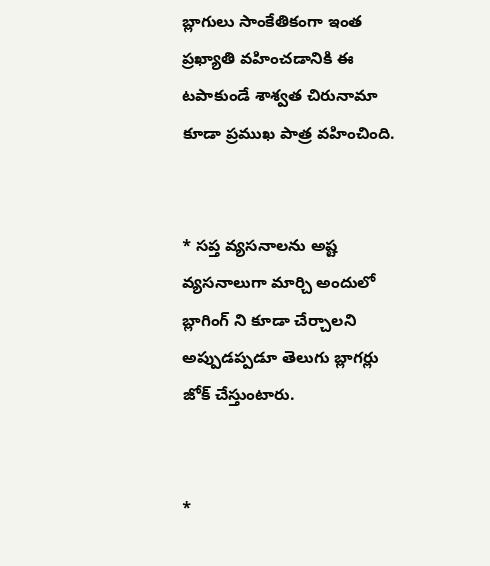బ్లాగులు సాంకేతికంగా ఇంత ప్రఖ్యాతి వహించడానికి ఈ టపాకుండే శాశ్వత చిరునామా కూడా ప్రముఖ పాత్ర వహించింది.


* సప్త వ్యసనాలను అష్ట వ్యసనాలుగా మార్చి అందులో బ్లాగింగ్ ని కూడా చేర్చాలని అప్పుడప్పడూ తెలుగు బ్లాగర్లు జోక్ చేస్తుంటారు.


*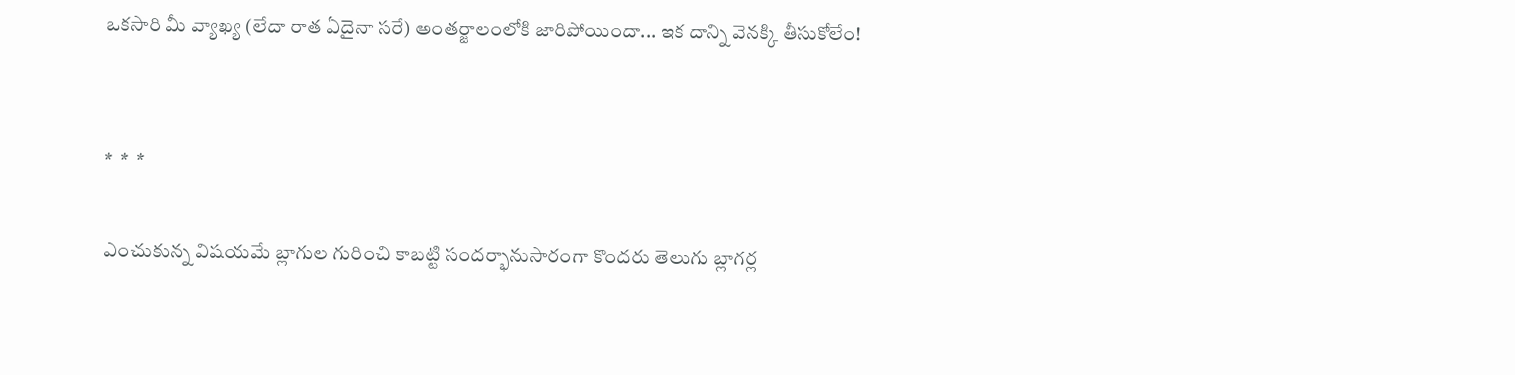ఒకసారి మీ వ్యాఖ్య (లేదా రాత ఏదైనా సరే) అంతర్జాలంలోకి జారిపోయిందా... ఇక దాన్ని వెనక్కి తీసుకోలేం!


*  *  *

ఎంచుకున్న విషయమే బ్లాగుల గురించి కాబట్టి సందర్భానుసారంగా కొందరు తెలుగు బ్లాగర్ల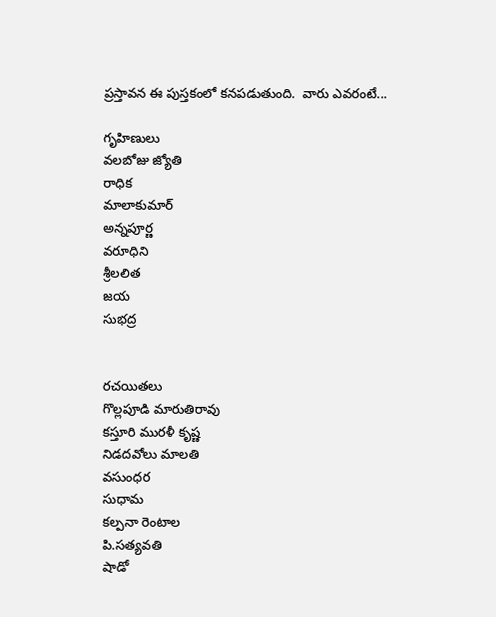ప్రస్తావన ఈ పుస్తకంలో కనపడుతుంది.  వారు ఎవరంటే...

గృహిణులు
వలబోజు జ్యోతి
రాధిక
మాలాకుమార్
అన్నపూర్ణ
వరూధిని
శ్రీలలిత
జయ
సుభద్ర


రచయితలు
గొల్లపూడి మారుతిరావు
కస్తూరి మురళీ కృష్ణ
నిడదవోలు మాలతి
వసుంధర
సుధామ
కల్పనా రెంటాల
పి.సత్యవతి
షాడో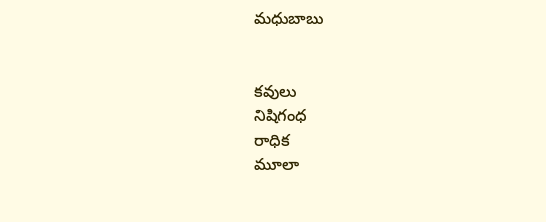మధుబాబు


కవులు
నిషిగంధ
రాధిక
మూలా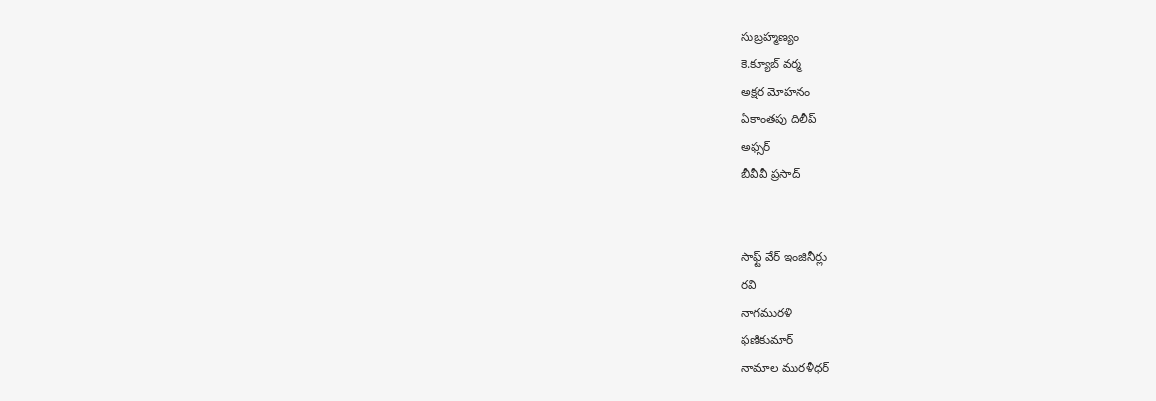సుబ్రహ్మణ్యం
కె.క్యూబ్ వర్మ
అక్షర మోహనం
ఏకాంతపు దిలీప్
అఫ్సర్
బీవీవీ ప్రసాద్


సాఫ్ట్ వేర్ ఇంజినీర్లు
రవి
నాగమురళి
ఫణికుమార్
నామాల మురళీధర్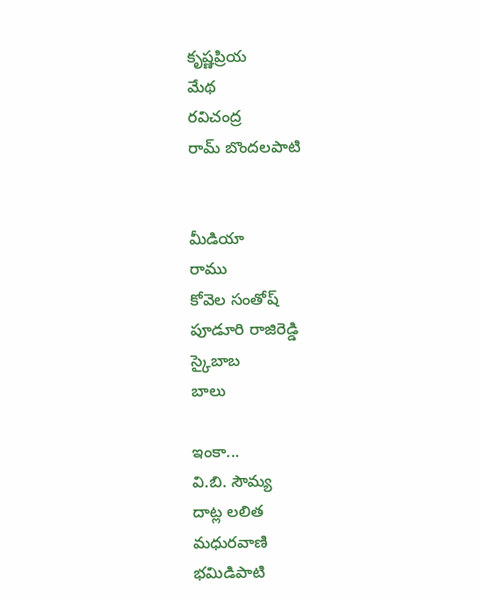కృష్ణప్రియ
మేథ
రవిచంద్ర
రామ్ బొందలపాటి


మీడియా
రాము
కోవెల సంతోష్
పూడూరి రాజిరెడ్డి
స్కైబాబ
బాలు

ఇంకా...
వి.బి. సౌమ్య
దాట్ల లలిత
మధురవాణి
భమిడిపాటి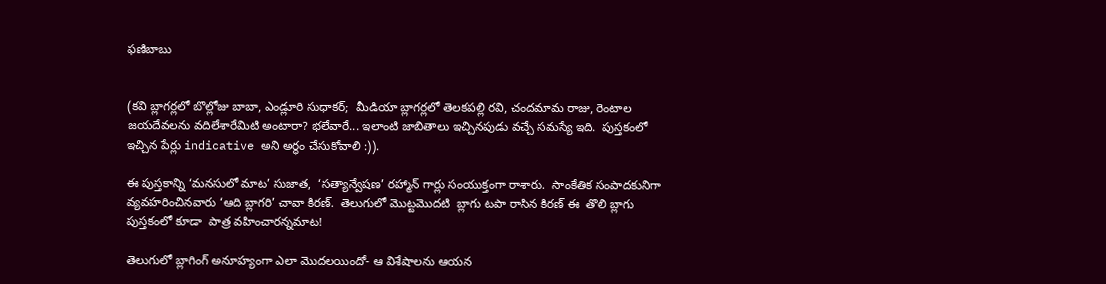ఫణిబాబు


(కవి బ్లాగర్లలో బొల్లోజు బాబా, ఎండ్లూరి సుధాకర్;  మీడియా బ్లాగర్లలో తెలకపల్లి రవి, చందమామ రాజు, రెంటాల జయదేవలను వదిలేశారేమిటి అంటారా? భలేవారే... ఇలాంటి జాబితాలు ఇచ్చినపుడు వచ్చే సమస్యే ఇది.  పుస్తకంలో ఇచ్చిన పేర్లు indicative అని అర్థం చేసుకోవాలి :)).

ఈ పుస్తకాన్ని ‘మనసులో మాట’ సుజాత,  ‘సత్యాన్వేషణ’ రహ్మాన్ గార్లు సంయుక్తంగా రాశారు.  సాంకేతిక సంపాదకునిగా వ్యవహరించినవారు ‘ఆది బ్లాగరి’ చావా కిరణ్.  తెలుగులో మొట్టమొదటి  బ్లాగు టపా రాసిన కిరణ్ ఈ  తొలి బ్లాగు పుస్తకంలో కూడా  పాత్ర వహించారన్నమాట!

తెలుగులో బ్లాగింగ్ అనూహ్యంగా ఎలా మొదలయిందో- ఆ విశేషాలను ఆయన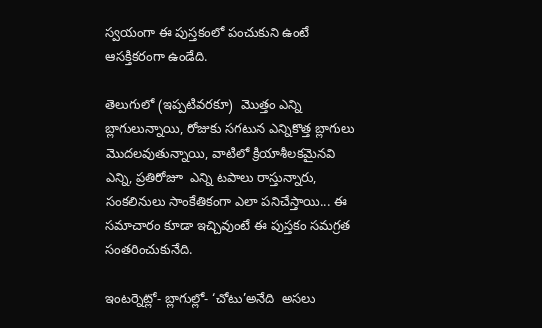స్వయంగా ఈ పుస్తకంలో పంచుకుని ఉంటే ఆసక్తికరంగా ఉండేది.

తెలుగులో (ఇప్పటివరకూ)  మొత్తం ఎన్ని బ్లాగులున్నాయి, రోజుకు సగటున ఎన్నికొత్త బ్లాగులు మొదలవుతున్నాయి, వాటిలో క్రియాశీలకమైనవి ఎన్ని, ప్రతిరోజూ  ఎన్ని టపాలు రాస్తున్నారు, సంకలినులు సాంకేతికంగా ఎలా పనిచేస్తాయి... ఈ  సమాచారం కూడా ఇచ్చివుంటే ఈ పుస్తకం సమగ్రత సంతరించుకునేది.

ఇంటర్నెట్లో- బ్లాగుల్లో- ‘చోటు’అనేది  అసలు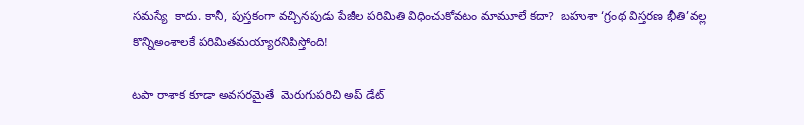సమస్యే  కాదు. కానీ, పుస్తకంగా వచ్చినపుడు పేజీల పరిమితి విధించుకోవటం మామూలే కదా?  బహుశా ‘గ్రంథ విస్తరణ భీతి’వల్ల   కొన్నిఅంశాలకే పరిమితమయ్యారనిపిస్తోంది!

టపా రాశాక కూడా అవసరమైతే  మెరుగుపరిచి అప్ డేట్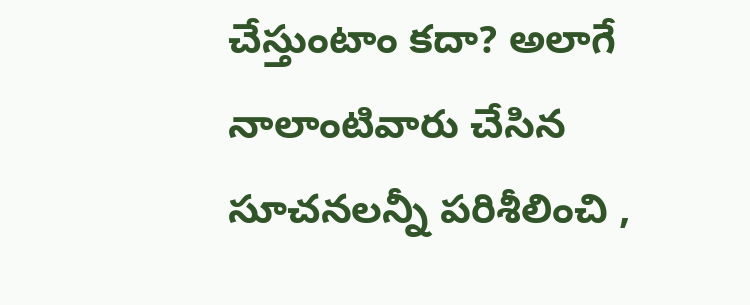చేస్తుంటాం కదా? అలాగే నాలాంటివారు చేసిన సూచనలన్నీ పరిశీలించి ,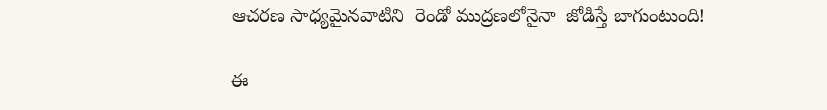ఆచరణ సాధ్యమైనవాటిని  రెండో ముద్రణలోనైనా  జోడిస్తే బాగుంటుంది!

ఈ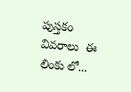పుస్తకం వివరాలు  ఈ లింకు లో...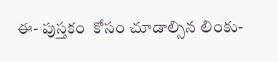ఈ- పుస్తకం  కోసం చూడాల్సిన లింకు-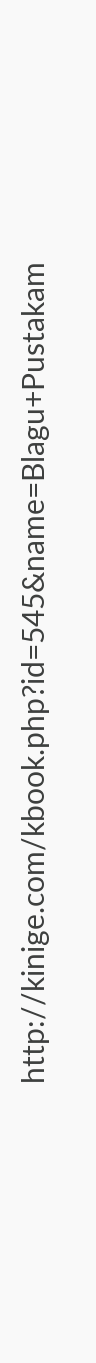http://kinige.com/kbook.php?id=545&name=Blagu+Pustakam